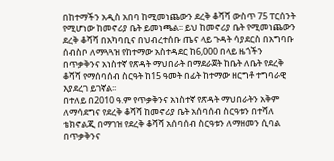በከተማችን አዲስ አበባ ከሚመነጨውን ደረቅ ቆሻሻ ውስጥ 75 ፐርሰንት የሚሆነው ከመኖሪያ ቤት ይመነጫል፡፡ ይህ ከመኖሪያ ቤት የሚመነጨውን ደረቅ ቆሻሻ በአካባቢና በህብረተሰቡ ጤና ላይ ጉዳት ሳያደርስ በአግባቡ ሰብስቦ ለማጓጓዝ የከተማው አስተዳደር ከ6,000 በላይ ዜጎችን በጥቃቅንና አነስተኛ የጽዳት ማህበራት በማደራጀት ከቤት ለቤት የደረቅ ቆሻሻ የማሰባሰብ ስርዓት ከ15 ዓመት በፊት ከተማው ዘርግቶ ተግባራዊ እያደረገ ይገኛል፡፡
በተለይ በ2010 ዓ.ም የጥቃቅንና አነስተኛ የጽዳት ማህበራትን አቅም ለማሳደግና የደረቅ ቆሻሻ ከመኖሪያ ቤት አሰባሰብ ስርዓቱን በተሻለ ቴክኖልጂ በማገዝ የደረቅ ቆሻሻ አሰባሰብ ስርዓቱን ለማዘመን ሲባል በጥቃቅንና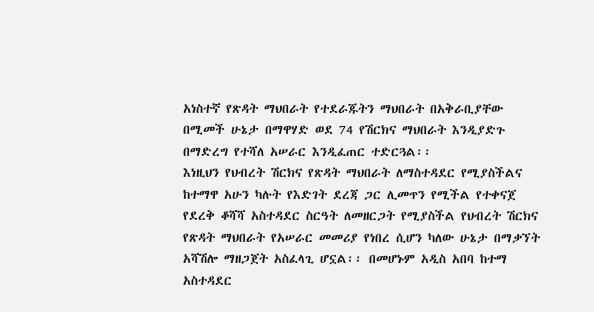አነስተኛ የጽዳት ማህበራት የተደራጁትን ማህበራት በአቅራቢያቸው በሚመች ሁኔታ በማዋሃድ ወደ 74 የሽርክና ማህበራት እንዲያድጉ በማድረግ የተሻለ አሠራር እንዲፈጠር ተድርጓል፡፡
እነዚህን የህብረት ሽርክና የጽዳት ማህበራት ለማስተዳደር የሚያስችልና ከተማዋ አሁን ካሉት የእድገት ደረጃ ጋር ሊመጥን የሚችል የተቀናጀ የደረቅ ቆሻሻ አስተዳደር ስርዓት ለመዘርጋት የሚያስችል የህብረት ሽርክና የጽዳት ማህበራት የአሠራር መመሪያ የነበረ ሲሆን ካለው ሁኔታ በማቃኘት አሻሽሎ ማዘጋጀት አስፈላጊ ሆኗል፡፡ በመሆኑም አዲስ አበባ ከተማ አስተዳደር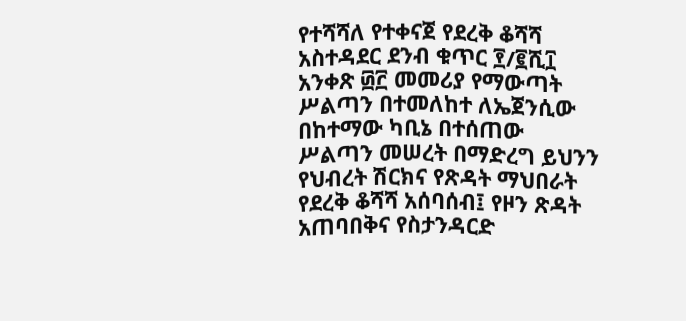የተሻሻለ የተቀናጀ የደረቅ ቆሻሻ አስተዳደር ደንብ ቁጥር ፻/፪ሺ፲ አንቀጽ ፴፫ መመሪያ የማውጣት ሥልጣን በተመለከተ ለኤጀንሲው በከተማው ካቢኔ በተሰጠው ሥልጣን መሠረት በማድረግ ይህንን የህብረት ሽርክና የጽዳት ማህበራት የደረቅ ቆሻሻ አሰባሰብ፤ የዞን ጽዳት አጠባበቅና የስታንዳርድ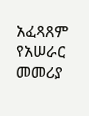አፈጻጸም የአሠራር መመሪያ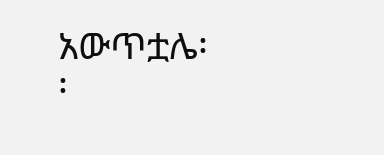አውጥቷሌ፡፡